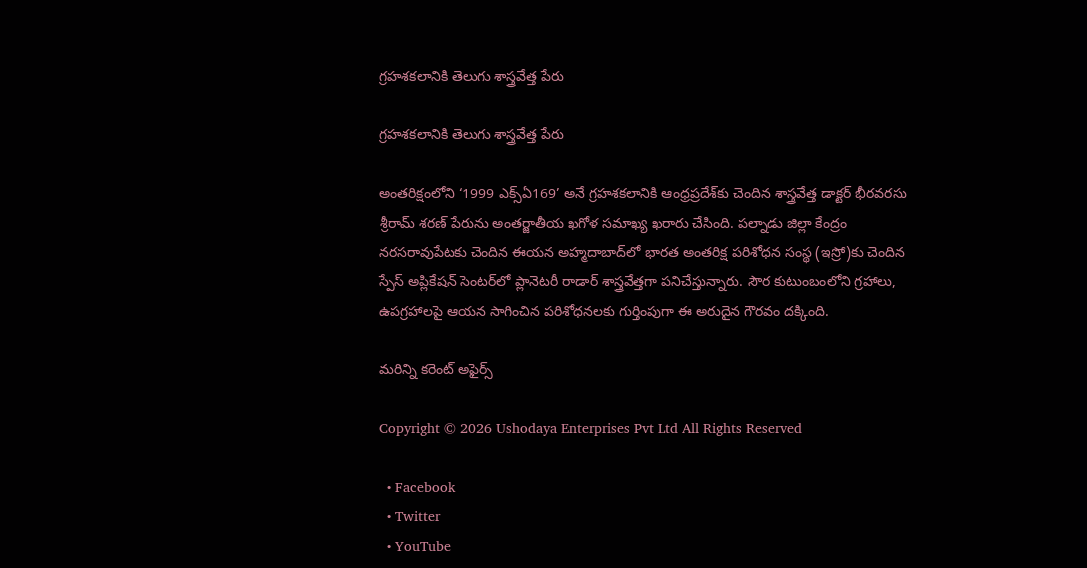గ్రహశకలానికి తెలుగు శాస్త్రవేత్త పేరు

గ్రహశకలానికి తెలుగు శాస్త్రవేత్త పేరు

అంతరిక్షంలోని ‘1999 ఎక్స్‌ఏ169’ అనే గ్రహశకలానికి ఆంధ్రప్రదేశ్‌కు చెందిన శాస్త్రవేత్త డాక్టర్‌ భీరవరసు శ్రీరామ్‌ శరణ్‌ పేరును అంతర్జాతీయ ఖగోళ సమాఖ్య ఖరారు చేసింది. పల్నాడు జిల్లా కేంద్రం నరసరావుపేటకు చెందిన ఈయన అహ్మదాబాద్‌లో భారత అంతరిక్ష పరిశోధన సంస్థ (ఇస్రో)కు చెందిన స్పేస్‌ అప్లికేషన్‌ సెంటర్‌లో ప్లానెటరీ రాడార్‌ శాస్త్రవేత్తగా పనిచేస్తున్నారు. సౌర కుటుంబంలోని గ్రహాలు, ఉపగ్రహాలపై ఆయన సాగించిన పరిశోధనలకు గుర్తింపుగా ఈ అరుదైన గౌరవం దక్కింది.

మరిన్ని కరెంట్ అఫైర్స్

Copyright © 2026 Ushodaya Enterprises Pvt Ltd All Rights Reserved

  • Facebook
  • Twitter
  • YouTube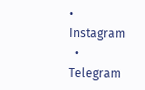• Instagram
  • Telegram